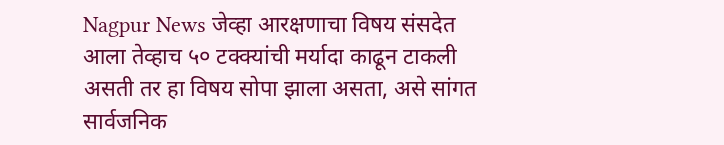Nagpur News जेव्हा आरक्षणाचा विषय संसदेत आला तेव्हाच ५० टक्क्यांची मर्यादा काढून टाकली असती तर हा विषय सोपा झाला असता, असे सांगत सार्वजनिक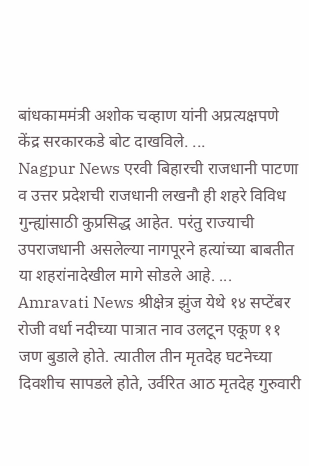बांधकाममंत्री अशोक चव्हाण यांनी अप्रत्यक्षपणे केंद्र सरकारकडे बोट दाखविले. ...
Nagpur News एरवी बिहारची राजधानी पाटणा व उत्तर प्रदेशची राजधानी लखनौ ही शहरे विविध गुन्ह्यांसाठी कुप्रसिद्ध आहेत. परंतु राज्याची उपराजधानी असलेल्या नागपूरने हत्यांच्या बाबतीत या शहरांनादेखील मागे सोडले आहे. ...
Amravati News श्रीक्षेत्र झुंज येथे १४ सप्टेंबर रोजी वर्धा नदीच्या पात्रात नाव उलटून एकूण ११ जण बुडाले होते. त्यातील तीन मृतदेह घटनेच्या दिवशीच सापडले होते, उर्वरित आठ मृतदेह गुरुवारी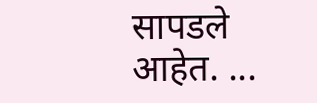सापडले आहेत. ...